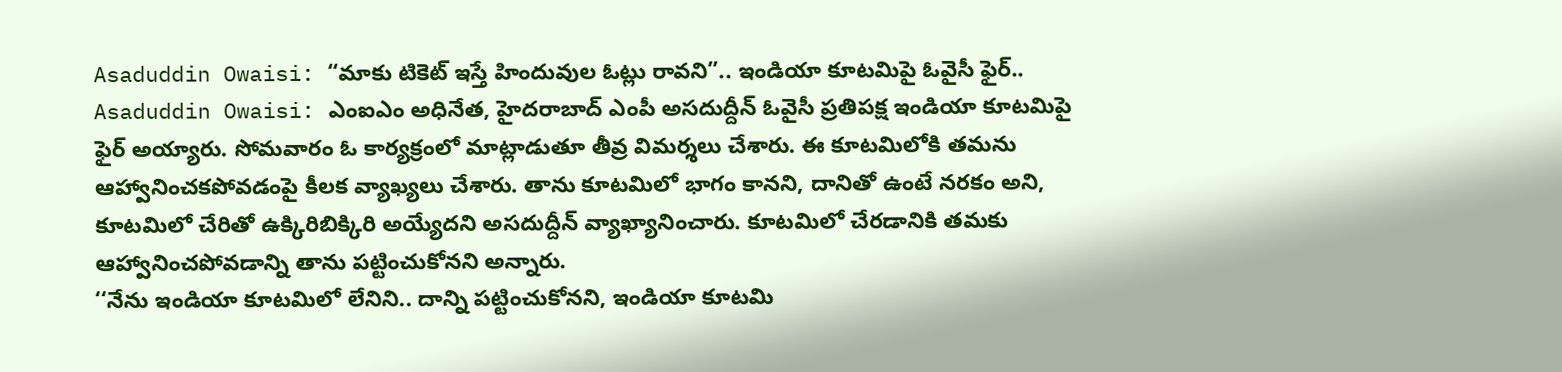Asaduddin Owaisi: “మాకు టికెట్ ఇస్తే హిందువుల ఓట్లు రావని”.. ఇండియా కూటమిపై ఓవైసీ ఫైర్..
Asaduddin Owaisi: ఎంఐఎం అధినేత, హైదరాబాద్ ఎంపీ అసదుద్దీన్ ఓవైసీ ప్రతిపక్ష ఇండియా కూటమిపై ఫైర్ అయ్యారు. సోమవారం ఓ కార్యక్రంలో మాట్లాడుతూ తీవ్ర విమర్శలు చేశారు. ఈ కూటమిలోకి తమను ఆహ్వానించకపోవడంపై కీలక వ్యాఖ్యలు చేశారు. తాను కూటమిలో భాగం కానని, దానితో ఉంటే నరకం అని, కూటమిలో చేరితో ఉక్కిరిబిక్కిరి అయ్యేదని అసదుద్దీన్ వ్యాఖ్యానించారు. కూటమిలో చేరడానికి తమకు ఆహ్వానించపోవడాన్ని తాను పట్టించుకోనని అన్నారు.
‘‘నేను ఇండియా కూటమిలో లేనిని.. దాన్ని పట్టించుకోనని, ఇండియా కూటమి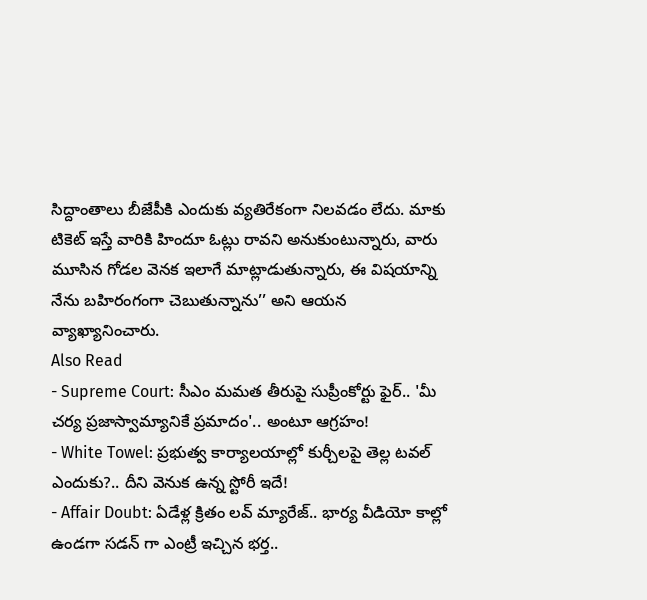సిద్దాంతాలు బీజేపీకి ఎందుకు వ్యతిరేకంగా నిలవడం లేదు. మాకు టికెట్ ఇస్తే వారికి హిందూ ఓట్లు రావని అనుకుంటున్నారు, వారు మూసిన గోడల వెనక ఇలాగే మాట్లాడుతున్నారు, ఈ విషయాన్ని నేను బహిరంగంగా చెబుతున్నాను’’ అని ఆయన వ్యాఖ్యానించారు.
Also Read
- Supreme Court: సీఎం మమత తీరుపై సుప్రీంకోర్టు ఫైర్.. 'మీ చర్య ప్రజాస్వామ్యానికే ప్రమాదం'.. అంటూ ఆగ్రహం!
- White Towel: ప్రభుత్వ కార్యాలయాల్లో కుర్చీలపై తెల్ల టవల్ ఎందుకు?.. దీని వెనుక ఉన్న స్టోరీ ఇదే!
- Affair Doubt: ఏడేళ్ల క్రితం లవ్ మ్యారేజ్.. భార్య వీడియో కాల్లో ఉండగా సడన్ గా ఎంట్రీ ఇచ్చిన భర్త..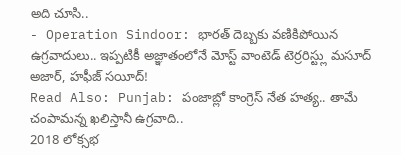అది చూసి..
- Operation Sindoor: భారత్ దెబ్బకు వణికిపోయిన ఉగ్రవాదులు.. ఇప్పటికీ అజ్ఞాతంలోనే మోస్ట్ వాంటెడ్ టెర్రరిస్ట్లు మసూద్ అజార్, హఫీజ్ సయీద్!
Read Also: Punjab: పంజాబ్లో కాంగ్రెస్ నేత హత్య.. తామే చంపామన్న ఖలిస్తానీ ఉగ్రవాది..
2018 లోక్సభ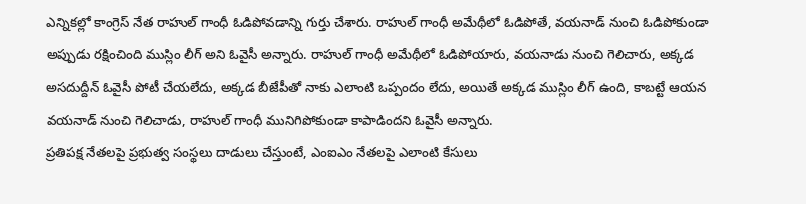ఎన్నికల్లో కాంగ్రెస్ నేత రాహుల్ గాంధీ ఓడిపోవడాన్ని గుర్తు చేశారు. రాహుల్ గాంధీ అమేథీలో ఓడిపోతే, వయనాడ్ నుంచి ఓడిపోకుండా అప్పుడు రక్షించింది ముస్లిం లీగ్ అని ఓవైసీ అన్నారు. రాహుల్ గాంధీ అమేథీలో ఓడిపోయారు, వయనాడు నుంచి గెలిచారు, అక్కడ అసదుద్దీన్ ఓవైసీ పోటీ చేయలేదు, అక్కడ బీజేపీతో నాకు ఎలాంటి ఒప్పందం లేదు, అయితే అక్కడ ముస్లిం లీగ్ ఉంది, కాబట్టే ఆయన వయనాడ్ నుంచి గెలిచాడు, రాహుల్ గాంధీ మునిగిపోకుండా కాపాడిందని ఓవైసీ అన్నారు.
ప్రతిపక్ష నేతలపై ప్రభుత్వ సంస్థలు దాడులు చేస్తుంటే, ఎంఐఎం నేతలపై ఎలాంటి కేసులు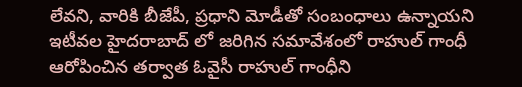లేవని, వారికి బీజేపీ, ప్రధాని మోడీతో సంబంధాలు ఉన్నాయని ఇటీవల హైదరాబాద్ లో జరిగిన సమావేశంలో రాహుల్ గాంధీ ఆరోపించిన తర్వాత ఓవైసీ రాహుల్ గాంధీని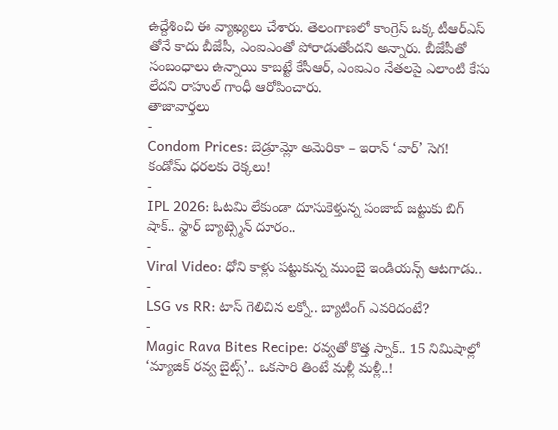ఉద్దేశించి ఈ వ్యాఖ్యలు చేశారు. తెలంగాణలో కాంగ్రెస్ ఒక్క టీఆర్ఎస్ తోనే కాదు బీజేపీ, ఎంఐఎంతో పోరాడుతోందని అన్నారు. బీజేపీతో సంబంధాలు ఉన్నాయి కాబట్టే కేసీఆర్, ఎంఐఎం నేతలపై ఎలాంటి కేసు లేదని రాహుల్ గాంధీ ఆరోపించారు.
తాజావార్తలు
-
Condom Prices: బెడ్రూమ్లో అమెరికా – ఇరాన్ ‘వార్’ సెగ! కండోమ్ ధరలకు రెక్కలు!
-
IPL 2026: ఓటమి లేకుండా దూసుకెళ్తున్న పంజాబ్ జట్టుకు బిగ్ షాక్.. స్టార్ బ్యాట్స్మెన్ దూరం..
-
Viral Video: ధోని కాళ్లు పట్టుకున్న ముంబై ఇండియన్స్ ఆటగాడు..
-
LSG vs RR: టాస్ గెలిచిన లక్నో.. బ్యాటింగ్ ఎవరిదంటే?
-
Magic Rava Bites Recipe: రవ్వతో కొత్త స్నాక్.. 15 నిమిషాల్లో ‘మ్యాజిక్ రవ్వ బైట్స్’.. ఒకసారి తింటే మళ్లీ మళ్లీ..!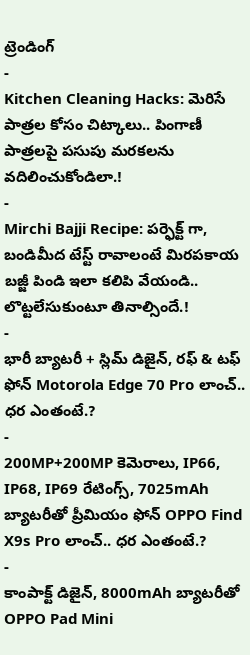ట్రెండింగ్
-
Kitchen Cleaning Hacks: మెరిసే పాత్రల కోసం చిట్కాలు.. పింగాణీ పాత్రలపై పసుపు మరకలను వదిలించుకోండిలా.!
-
Mirchi Bajji Recipe: పర్ఫెక్ట్ గా, బండిమీద టేస్ట్ రావాలంటే మిరపకాయ బజ్జీ పిండి ఇలా కలిపి వేయండి.. లొట్టలేసుకుంటూ తినాల్సిందే.!
-
భారీ బ్యాటరీ + స్లిమ్ డిజైన్, రఫ్ & టఫ్ ఫోన్ Motorola Edge 70 Pro లాంచ్.. ధర ఎంతంటే.?
-
200MP+200MP కెమెరాలు, IP66, IP68, IP69 రేటింగ్స్, 7025mAh బ్యాటరీతో ప్రీమియం ఫోన్ OPPO Find X9s Pro లాంచ్.. ధర ఎంతంటే.?
-
కాంపాక్ట్ డిజైన్, 8000mAh బ్యాటరీతో OPPO Pad Mini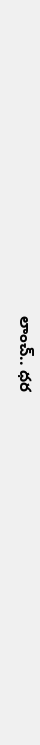లాంచ్.. ధర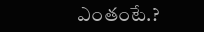ఎంతంటే.?